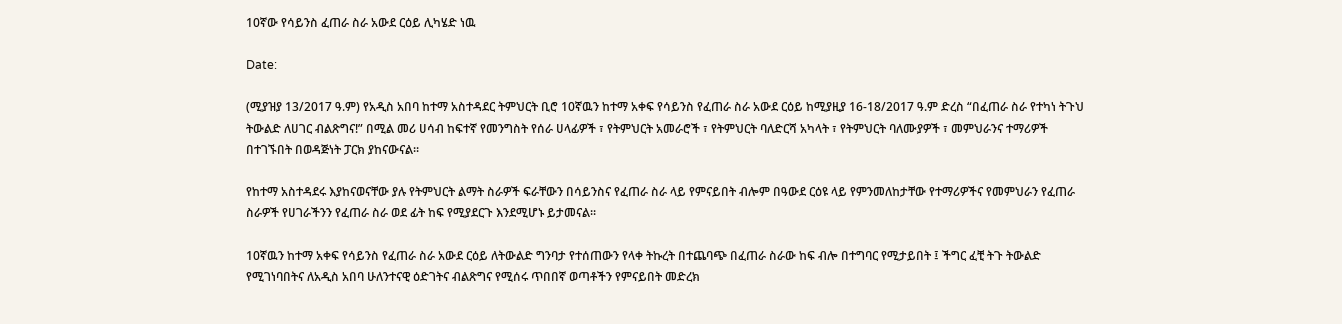10ኛው የሳይንስ ፈጠራ ስራ አውደ ርዕይ ሊካሄድ ነዉ

Date:

(ሚያዝያ 13/2017 ዓ.ም) የአዲስ አበባ ከተማ አስተዳደር ትምህርት ቢሮ 10ኛዉን ከተማ አቀፍ የሳይንስ የፈጠራ ስራ አውደ ርዕይ ከሚያዚያ 16-18/2017 ዓ.ም ድረስ “በፈጠራ ስራ የተካነ ትጉህ ትውልድ ለሀገር ብልጽግና!” በሚል መሪ ሀሳብ ከፍተኛ የመንግስት የሰራ ሀላፊዎች ፣ የትምህርት አመራሮች ፣ የትምህርት ባለድርሻ አካላት ፣ የትምህርት ባለሙያዎች ፣ መምህራንና ተማሪዎች በተገኙበት በወዳጅነት ፓርክ ያከናውናል፡፡

የከተማ አስተዳደሩ እያከናወናቸው ያሉ የትምህርት ልማት ስራዎች ፍራቸውን በሳይንስና የፈጠራ ስራ ላይ የምናይበት ብሎም በዓውደ ርዕዩ ላይ የምንመለከታቸው የተማሪዎችና የመምህራን የፈጠራ ስራዎች የሀገራችንን የፈጠራ ስራ ወደ ፊት ከፍ የሚያደርጉ እንደሚሆኑ ይታመናል፡፡

10ኛዉን ከተማ አቀፍ የሳይንስ የፈጠራ ስራ አውደ ርዕይ ለትውልድ ግንባታ የተሰጠውን የላቀ ትኩረት በተጨባጭ በፈጠራ ስራው ከፍ ብሎ በተግባር የሚታይበት ፤ ችግር ፈቺ ትጉ ትውልድ የሚገነባበትና ለአዲስ አበባ ሁለንተናዊ ዕድገትና ብልጽግና የሚሰሩ ጥበበኛ ወጣቶችን የምናይበት መድረክ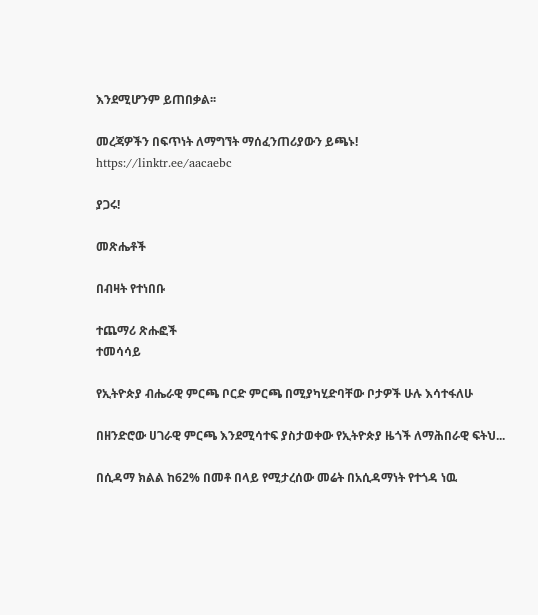እንደሚሆንም ይጠበቃል፡፡

መረጃዎችን በፍጥነት ለማግኘት ማሰፈንጠሪያውን ይጫኑ!
https://linktr.ee/aacaebc

ያጋሩ!

መጽሔቶች

በብዛት የተነበቡ

ተጨማሪ ጽሑፎች
ተመሳሳይ

የኢትዮጵያ ብሔራዊ ምርጫ ቦርድ ምርጫ በሚያካሂድባቸው ቦታዎች ሁሉ እሳተፋለሁ

በዘንድሮው ሀገራዊ ምርጫ እንደሚሳተፍ ያስታወቀው የኢትዮጵያ ዜጎች ለማሕበራዊ ፍትህ...

በሲዳማ ክልል ከ62% በመቶ በላይ የሚታረሰው መሬት በአሲዳማነት የተጎዳ ነዉ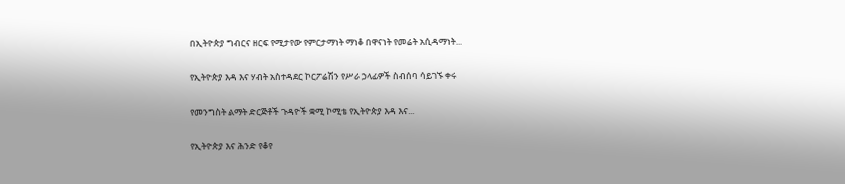በኢትዮጵያ ግብርና ዘርፍ የሚታየው የምርታማነት ማነቆ በዋናነት የመሬት አሲዳማነት...

የኢትዮጵያ እዳ እና ሃብት አስተዳደር ኮርፖሬሽን የሥራ ኃላፊዎች ስብሰባ ሳይገኙ ቀሩ

የመንግስት ልማት ድርጅቶች ጉዳዮች ቋሚ ኮሚቴ የኢትዮጵያ እዳ እና...

የኢትዮጵያ እና ሕንድ የቆየ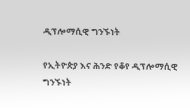ዲፕሎማሲዊ ግንኙነት

የኢትዮጵያ እና ሕንድ የቆየ ዲፕሎማሲዊ ግንኙነት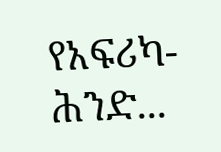የአፍሪካ-ሕንድ...